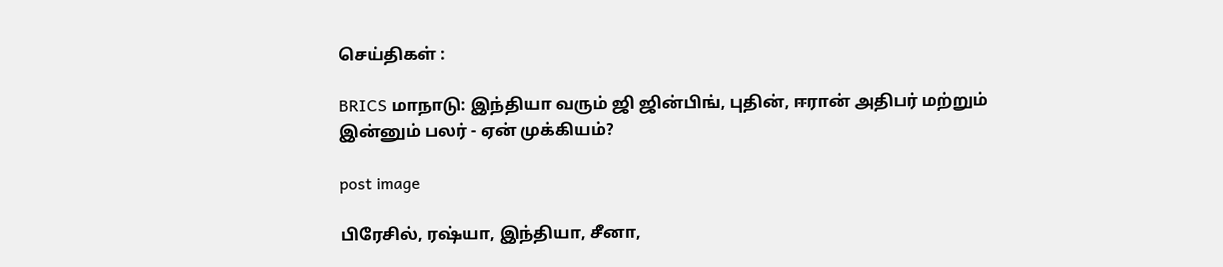செய்திகள் :

BRICS மாநாடு: இந்தியா வரும் ஜி ஜின்பிங், புதின், ஈரான் அதிபர் மற்றும் இன்னும் பலர் - ஏன் முக்கியம்?

post image

பிரேசில், ரஷ்யா, இந்தியா, சீனா,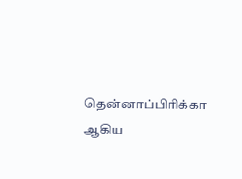தென்னாப்பிரிக்கா ஆகிய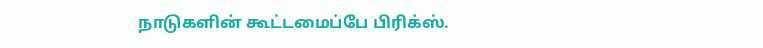நாடுகளின் கூட்டமைப்பே பிரிக்ஸ்.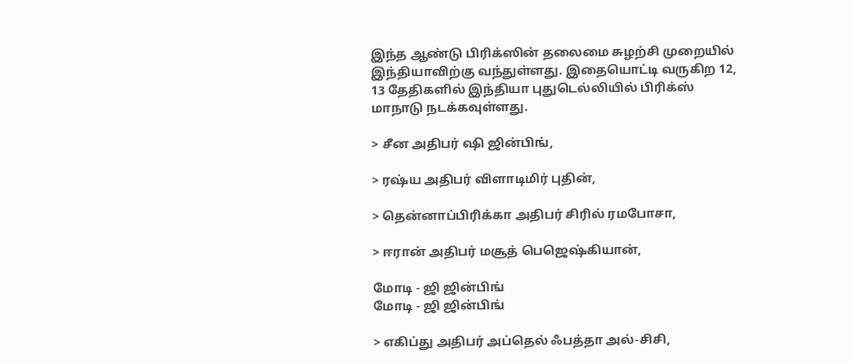இந்த ஆண்டு பிரிக்ஸின் தலைமை சுழற்சி முறையில் இந்தியாவிற்கு வந்துள்ளது. இதையொட்டி வருகிற 12, 13 தேதிகளில் இந்தியா புதுடெல்லியில் பிரிக்ஸ் மாநாடு நடக்கவுள்ளது.

> சீன அதிபர் ஷி ஜின்பிங்,

> ரஷ்ய அதிபர் விளாடிமிர் புதின்,

> தென்னாப்பிரிக்கா அதிபர் சிரில் ரமபோசா,

> ஈரான் அதிபர் மசூத் பெஜெஷ்கியான்,

மோடி - ஜி ஜின்பிங்
மோடி - ஜி ஜின்பிங்

> எகிப்து அதிபர் அப்தெல் ஃபத்தா அல்-சிசி,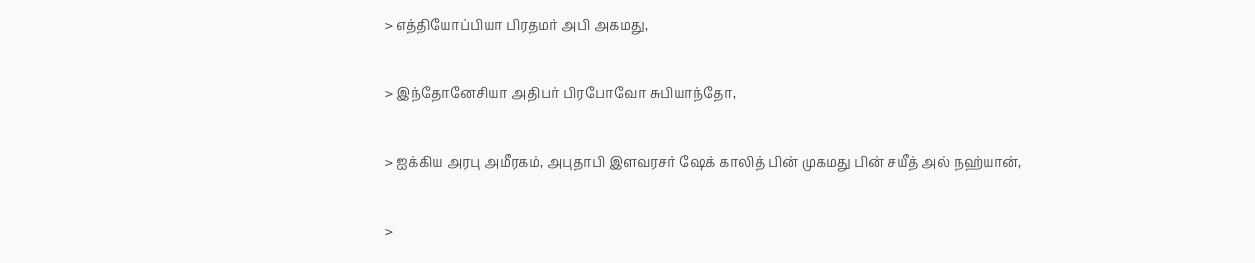> எத்தியோப்பியா பிரதமர் அபி அகமது,

> இந்தோனேசியா அதிபர் பிரபோவோ சுபியாந்தோ,

> ஐக்கிய அரபு அமீரகம், அபுதாபி இளவரசர் ஷேக் காலித் பின் முகமது பின் சயீத் அல் நஹ்யான்,

>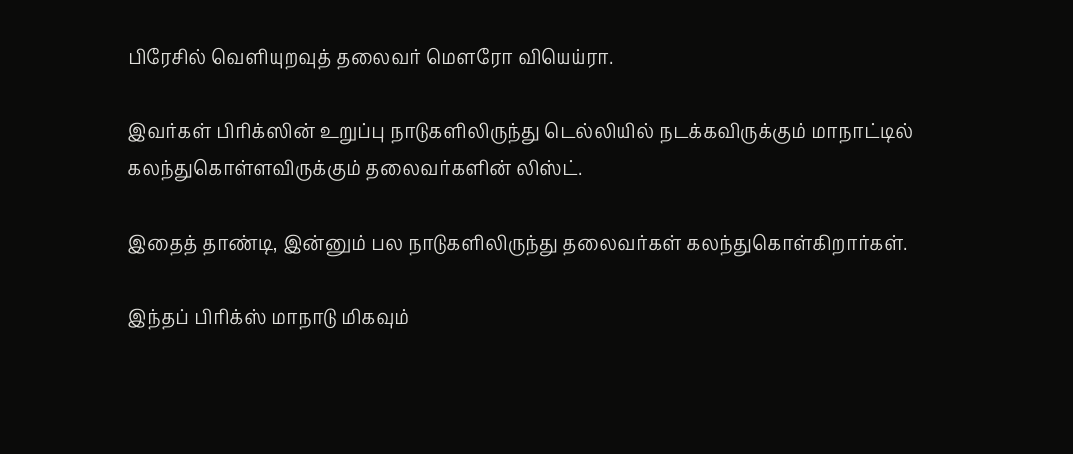பிரேசில் வெளியுறவுத் தலைவர் மௌரோ வியெய்ரா.

இவர்கள் பிரிக்ஸின் உறுப்பு நாடுகளிலிருந்து டெல்லியில் நடக்கவிருக்கும் மாநாட்டில் கலந்துகொள்ளவிருக்கும் தலைவர்களின் லிஸ்ட்.

இதைத் தாண்டி, இன்னும் பல நாடுகளிலிருந்து தலைவர்கள் கலந்துகொள்கிறார்கள்.

இந்தப் பிரிக்ஸ் மாநாடு மிகவும்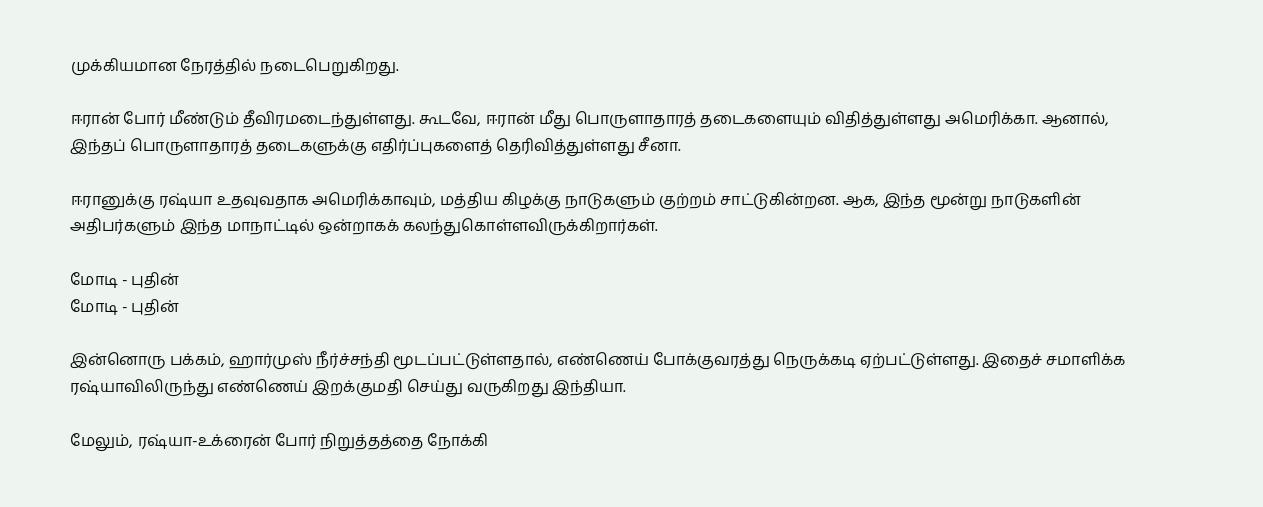முக்கியமான நேரத்தில் நடைபெறுகிறது.

ஈரான் போர் மீண்டும் தீவிரமடைந்துள்ளது. கூடவே, ஈரான் மீது பொருளாதாரத் தடைகளையும் விதித்துள்ளது அமெரிக்கா. ஆனால், இந்தப் பொருளாதாரத் தடைகளுக்கு எதிர்ப்புகளைத் தெரிவித்துள்ளது சீனா.

ஈரானுக்கு ரஷ்யா உதவுவதாக அமெரிக்காவும், மத்திய கிழக்கு நாடுகளும் குற்றம் சாட்டுகின்றன. ஆக, இந்த மூன்று நாடுகளின் அதிபர்களும் இந்த மாநாட்டில் ஒன்றாகக் கலந்துகொள்ளவிருக்கிறார்கள்.

மோடி - புதின்
மோடி - புதின்

இன்னொரு பக்கம், ஹார்முஸ் நீர்ச்சந்தி மூடப்பட்டுள்ளதால், எண்ணெய் போக்குவரத்து நெருக்கடி ஏற்பட்டுள்ளது. இதைச் சமாளிக்க ரஷ்யாவிலிருந்து எண்ணெய் இறக்குமதி செய்து வருகிறது இந்தியா.

மேலும், ரஷ்யா-உக்ரைன் போர் நிறுத்தத்தை நோக்கி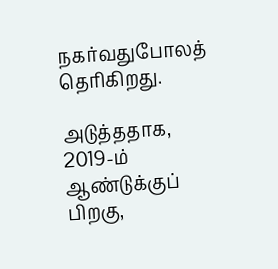நகர்வதுபோலத் தெரிகிறது.

அடுத்ததாக, 2019-ம் ஆண்டுக்குப் பிறகு,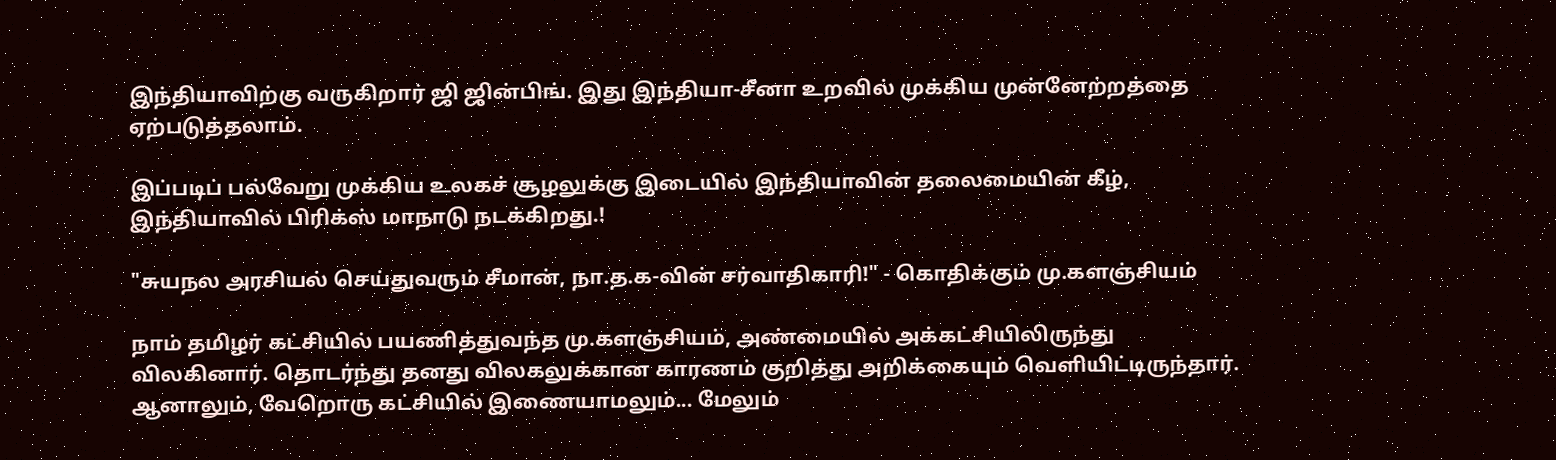இந்தியாவிற்கு வருகிறார் ஜி ஜின்பிங். இது இந்தியா-சீனா உறவில் முக்கிய முன்னேற்றத்தை ஏற்படுத்தலாம்.

இப்படிப் பல்வேறு முக்கிய உலகச் சூழலுக்கு இடையில் இந்தியாவின் தலைமையின் கீழ், இந்தியாவில் பிரிக்ஸ் மாநாடு நடக்கிறது.!

"சுயநல அரசியல் செய்துவரும் சீமான், நா.த.க-வின் சர்வாதிகாரி!" - கொதிக்கும் மு.களஞ்சியம்

நாம் தமிழர் கட்சியில் பயணித்துவந்த மு.களஞ்சியம், அண்மையில் அக்கட்சியிலிருந்து விலகினார். தொடர்ந்து தனது விலகலுக்கான காரணம் குறித்து அறிக்கையும் வெளியிட்டிருந்தார். ஆனாலும், வேறொரு கட்சியில் இணையாமலும்... மேலும்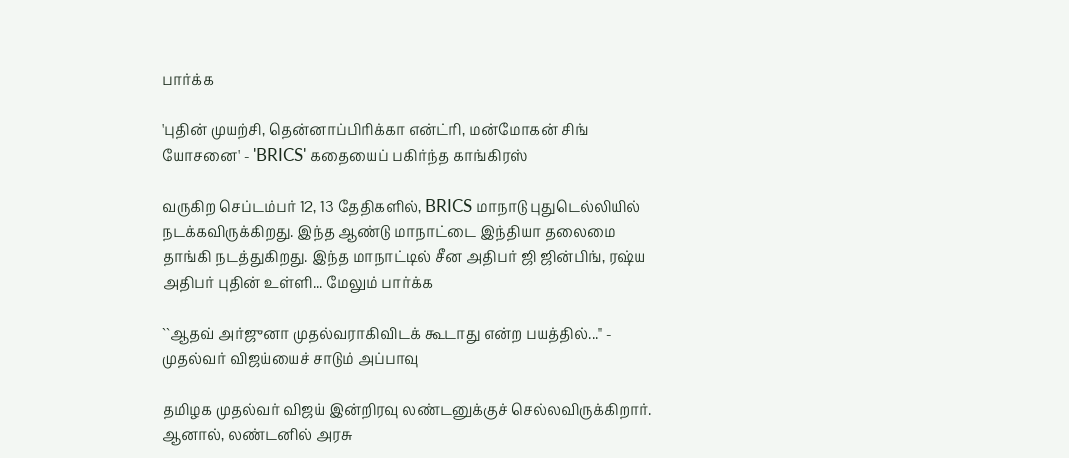பார்க்க

'புதின் முயற்சி, தென்னாப்பிரிக்கா என்ட்ரி, மன்மோகன் சிங் யோசனை' - 'BRICS' கதையைப் பகிர்ந்த காங்கிரஸ்

வருகிற செப்டம்பர் 12, 13 தேதிகளில், BRICS மாநாடு புதுடெல்லியில் நடக்கவிருக்கிறது. இந்த ஆண்டு மாநாட்டை இந்தியா தலைமை தாங்கி நடத்துகிறது. இந்த மாநாட்டில் சீன அதிபர் ஜி ஜின்பிங், ரஷ்ய அதிபர் புதின் உள்ளி... மேலும் பார்க்க

``ஆதவ் அர்ஜுனா முதல்வராகிவிடக் கூடாது என்ற பயத்தில்..." - முதல்வர் விஜய்யைச் சாடும் அப்பாவு

தமிழக முதல்வர் விஜய் இன்றிரவு லண்டனுக்குச் செல்லவிருக்கிறார். ஆனால், லண்டனில் அரசு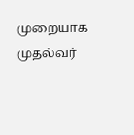முறையாக முதல்வர்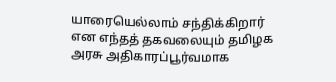யாரையெல்லாம் சந்திக்கிறார் என எந்தத் தகவலையும் தமிழக அரசு அதிகாரப்பூர்வமாக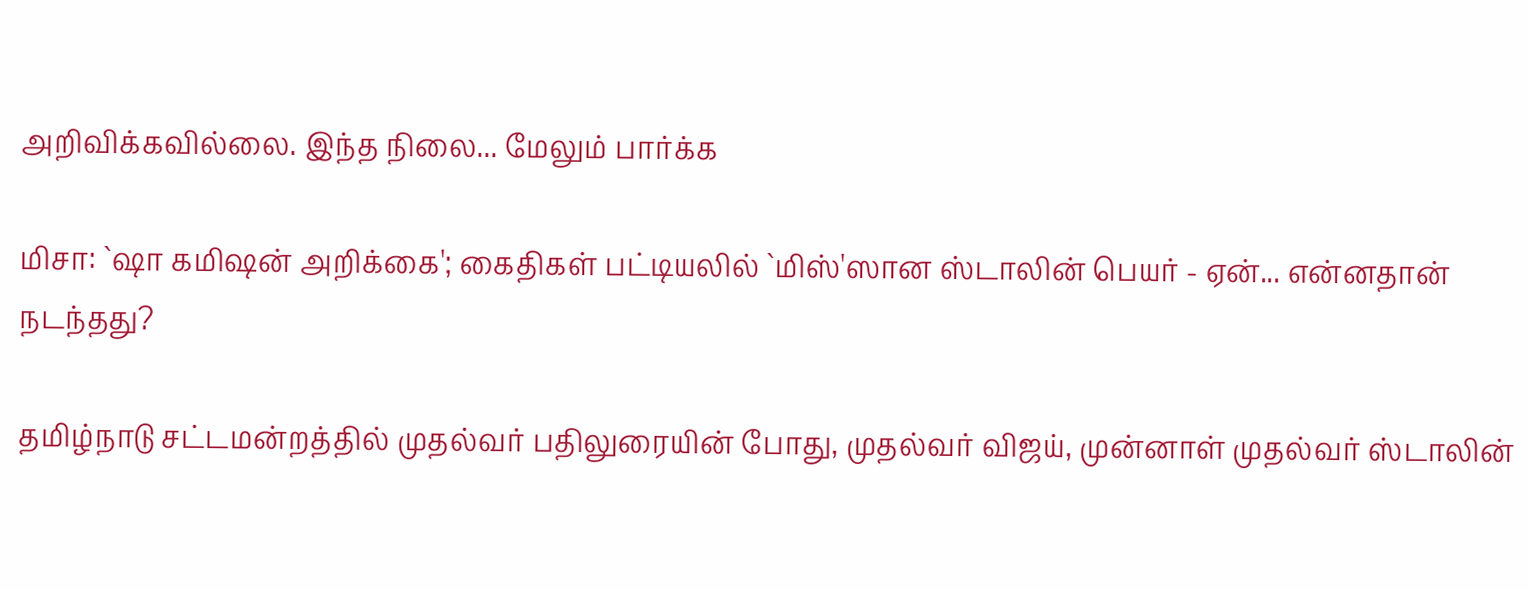அறிவிக்கவில்லை. இந்த நிலை... மேலும் பார்க்க

மிசா: `ஷா கமிஷன் அறிக்கை'; கைதிகள் பட்டியலில் `மிஸ்'ஸான ஸ்டாலின் பெயர் - ஏன்... என்னதான் நடந்தது?

தமிழ்நாடு சட்டமன்றத்தில் முதல்வர் பதிலுரையின் போது, முதல்வர் விஜய், முன்னாள் முதல்வர் ஸ்டாலின்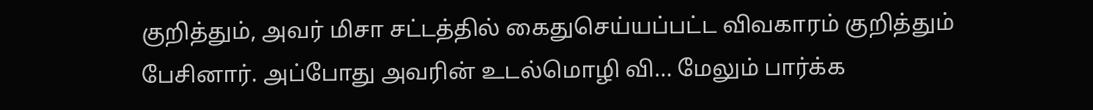குறித்தும், அவர் மிசா சட்டத்தில் கைதுசெய்யப்பட்ட விவகாரம் குறித்தும் பேசினார். அப்போது அவரின் உடல்மொழி வி... மேலும் பார்க்க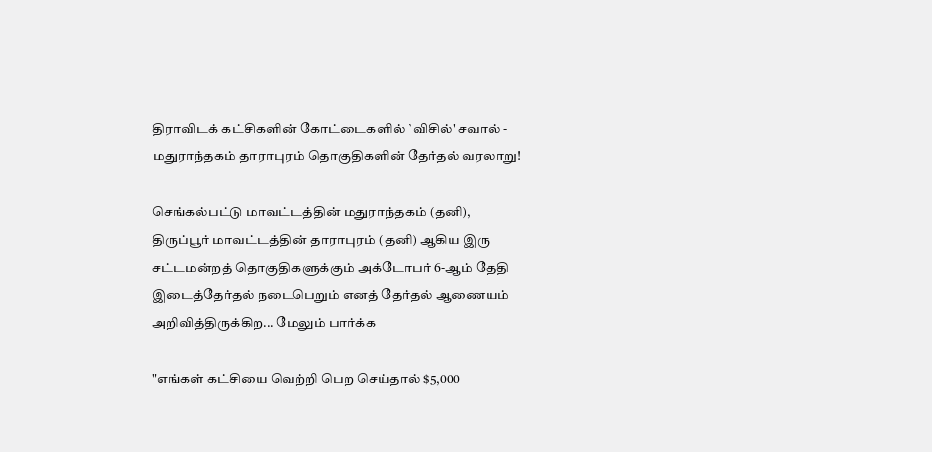திராவிடக் கட்சிகளின் கோட்டைகளில் `விசில்' சவால் - மதுராந்தகம் தாராபுரம் தொகுதிகளின் தேர்தல் வரலாறு!

செங்கல்பட்டு மாவட்டத்தின் மதுராந்தகம் (தனி), திருப்பூர் மாவட்டத்தின் தாராபுரம் (தனி) ஆகிய இரு சட்டமன்றத் தொகுதிகளுக்கும் அக்டோபர் 6-ஆம் தேதி இடைத்தேர்தல் நடைபெறும் எனத் தேர்தல் ஆணையம் அறிவித்திருக்கிற... மேலும் பார்க்க

"எங்கள் கட்சியை வெற்றி பெற செய்தால் $5,000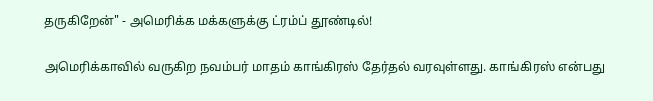தருகிறேன்" - அமெரிக்க மக்களுக்கு ட்ரம்ப் தூண்டில்!

அமெரிக்காவில் வருகிற நவம்பர் மாதம் காங்கிரஸ் தேர்தல் வரவுள்ளது. காங்கிரஸ் என்பது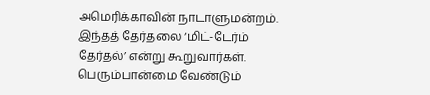அமெரிக்காவின் நாடாளுமன்றம். இந்தத் தேர்தலை ‘மிட்-டேர்ம் தேர்தல்’ என்று கூறுவார்கள். பெரும்பான்மை வேண்டும்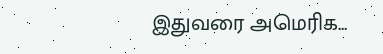இதுவரை அமெரிக...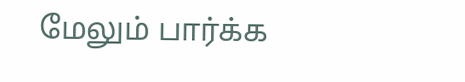மேலும் பார்க்க